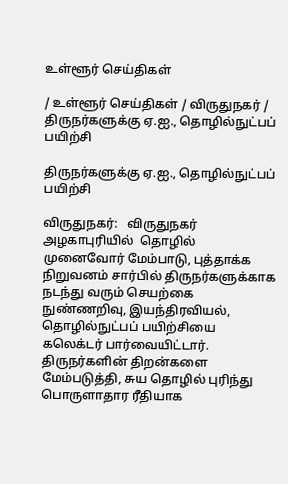உள்ளூர் செய்திகள்

/ உள்ளூர் செய்திகள் / விருதுநகர் / திருநர்களுக்கு ஏ.ஐ., தொழில்நுட்பப் பயிற்சி

திருநர்களுக்கு ஏ.ஐ., தொழில்நுட்பப் பயிற்சி

விருதுநகர்:   விருதுநகர் அழகாபுரியில்  தொழில் முனைவோர் மேம்பாடு, புத்தாக்க நிறுவனம் சார்பில் திருநர்களுக்காக நடந்து வரும் செயற்கை நுண்ணறிவு, இயந்திரவியல், தொழில்நுட்பப் பயிற்சியை கலெக்டர் பார்வையிட்டார்.  திருநர்களின் திறன்களை மேம்படுத்தி, சுய தொழில் புரிந்து பொருளாதார ரீதியாக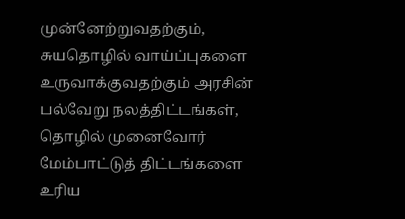முன்னேற்றுவதற்கும், சுயதொழில் வாய்ப்புகளை உருவாக்குவதற்கும் அரசின் பல்வேறு நலத்திட்டங்கள், தொழில் முனைவோர் மேம்பாட்டுத் திட்டங்களை உரிய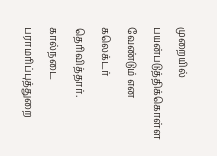முறையில் பயன்படுத்திக்கொள்ள வேண்டும் என கலெக்டர் தெரிவித்தார். கால்நடை பராமரிப்புத்துறை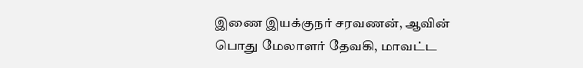இணை இயக்குநர் சரவணன், ஆவின் பொது மேலாளர் தேவகி, மாவட்ட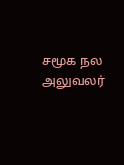சமூக நல அலுவலர்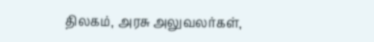திலகம், அரசு அலுவலர்கள்,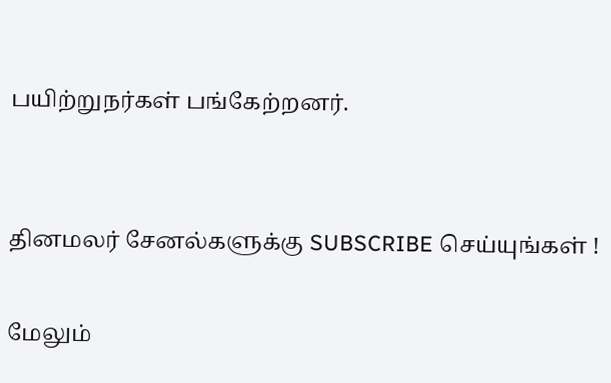பயிற்றுநர்கள் பங்கேற்றனர்.


தினமலர் சேனல்களுக்கு SUBSCRIBE செய்யுங்கள் !

மேலும்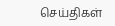செய்திகள்